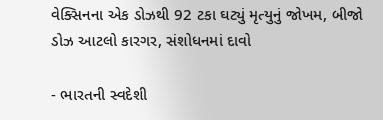વેક્સિનના એક ડોઝથી 92 ટકા ઘટ્યું મૃત્યુનું જોખમ, બીજો ડોઝ આટલો કારગર, સંશોધનમાં દાવો

- ભારતની સ્વદેશી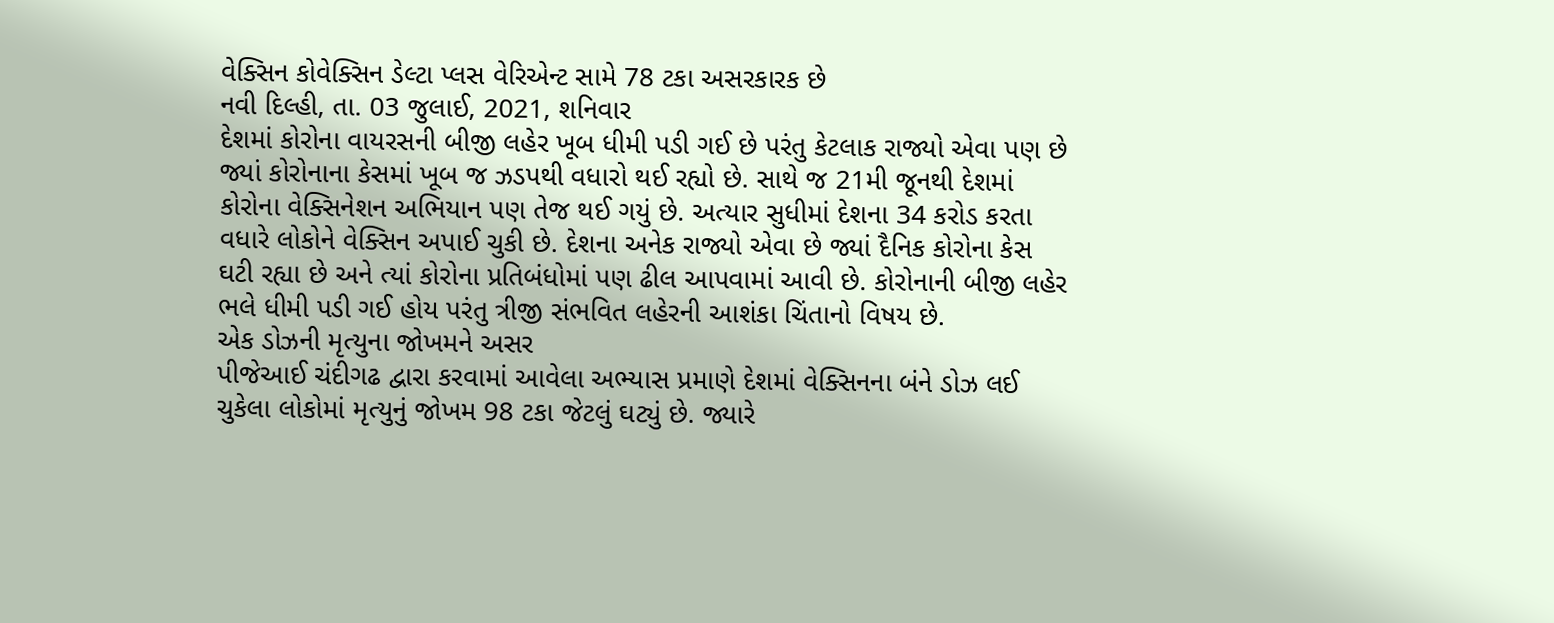વેક્સિન કોવેક્સિન ડેલ્ટા પ્લસ વેરિએન્ટ સામે 78 ટકા અસરકારક છે
નવી દિલ્હી, તા. 03 જુલાઈ, 2021, શનિવાર
દેશમાં કોરોના વાયરસની બીજી લહેર ખૂબ ધીમી પડી ગઈ છે પરંતુ કેટલાક રાજ્યો એવા પણ છે જ્યાં કોરોનાના કેસમાં ખૂબ જ ઝડપથી વધારો થઈ રહ્યો છે. સાથે જ 21મી જૂનથી દેશમાં કોરોના વેક્સિનેશન અભિયાન પણ તેજ થઈ ગયું છે. અત્યાર સુધીમાં દેશના 34 કરોડ કરતા વધારે લોકોને વેક્સિન અપાઈ ચુકી છે. દેશના અનેક રાજ્યો એવા છે જ્યાં દૈનિક કોરોના કેસ ઘટી રહ્યા છે અને ત્યાં કોરોના પ્રતિબંધોમાં પણ ઢીલ આપવામાં આવી છે. કોરોનાની બીજી લહેર ભલે ધીમી પડી ગઈ હોય પરંતુ ત્રીજી સંભવિત લહેરની આશંકા ચિંતાનો વિષય છે.
એક ડોઝની મૃત્યુના જોખમને અસર
પીજેઆઈ ચંદીગઢ દ્વારા કરવામાં આવેલા અભ્યાસ પ્રમાણે દેશમાં વેક્સિનના બંને ડોઝ લઈ ચુકેલા લોકોમાં મૃત્યુનું જોખમ 98 ટકા જેટલું ઘટ્યું છે. જ્યારે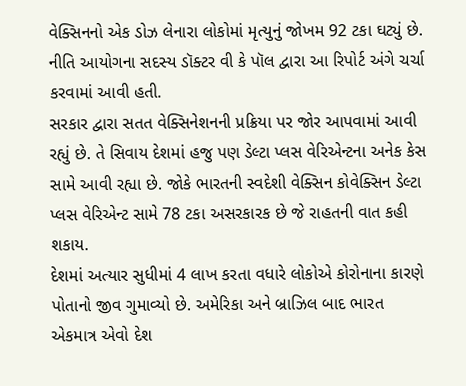વેક્સિનનો એક ડોઝ લેનારા લોકોમાં મૃત્યુનું જોખમ 92 ટકા ઘટ્યું છે. નીતિ આયોગના સદસ્ય ડૉક્ટર વી કે પૉલ દ્વારા આ રિપોર્ટ અંગે ચર્ચા કરવામાં આવી હતી.
સરકાર દ્વારા સતત વેક્સિનેશનની પ્રક્રિયા પર જોર આપવામાં આવી રહ્યું છે. તે સિવાય દેશમાં હજુ પણ ડેલ્ટા પ્લસ વેરિએન્ટના અનેક કેસ સામે આવી રહ્યા છે. જોકે ભારતની સ્વદેશી વેક્સિન કોવેક્સિન ડેલ્ટા પ્લસ વેરિએન્ટ સામે 78 ટકા અસરકારક છે જે રાહતની વાત કહી શકાય.
દેશમાં અત્યાર સુધીમાં 4 લાખ કરતા વધારે લોકોએ કોરોનાના કારણે પોતાનો જીવ ગુમાવ્યો છે. અમેરિકા અને બ્રાઝિલ બાદ ભારત એકમાત્ર એવો દેશ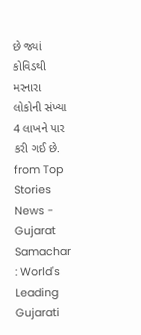છે જ્યાં કોવિડથી મરનારા લોકોની સંખ્યા 4 લાખને પાર કરી ગઈ છે.
from Top Stories News - Gujarat Samachar : World's Leading Gujarati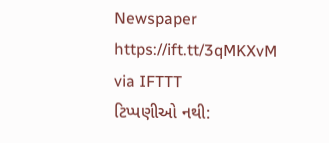Newspaper https://ift.tt/3qMKXvM
via IFTTT
ટિપ્પણીઓ નથી: